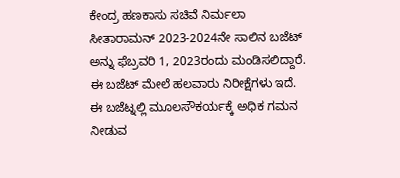ಕೇಂದ್ರ ಹಣಕಾಸು ಸಚಿವೆ ನಿರ್ಮಲಾ ಸೀತಾರಾಮನ್ 2023-2024ನೇ ಸಾಲಿನ ಬಜೆಟ್ ಅನ್ನು ಫೆಬ್ರವರಿ 1, 2023ರಂದು ಮಂಡಿಸಲಿದ್ದಾರೆ. ಈ ಬಜೆಟ್ ಮೇಲೆ ಹಲವಾರು ನಿರೀಕ್ಷೆಗಳು ಇದೆ. ಈ ಬಜೆಟ್ನಲ್ಲಿ ಮೂಲಸೌಕರ್ಯಕ್ಕೆ ಅಧಿಕ ಗಮನ ನೀಡುವ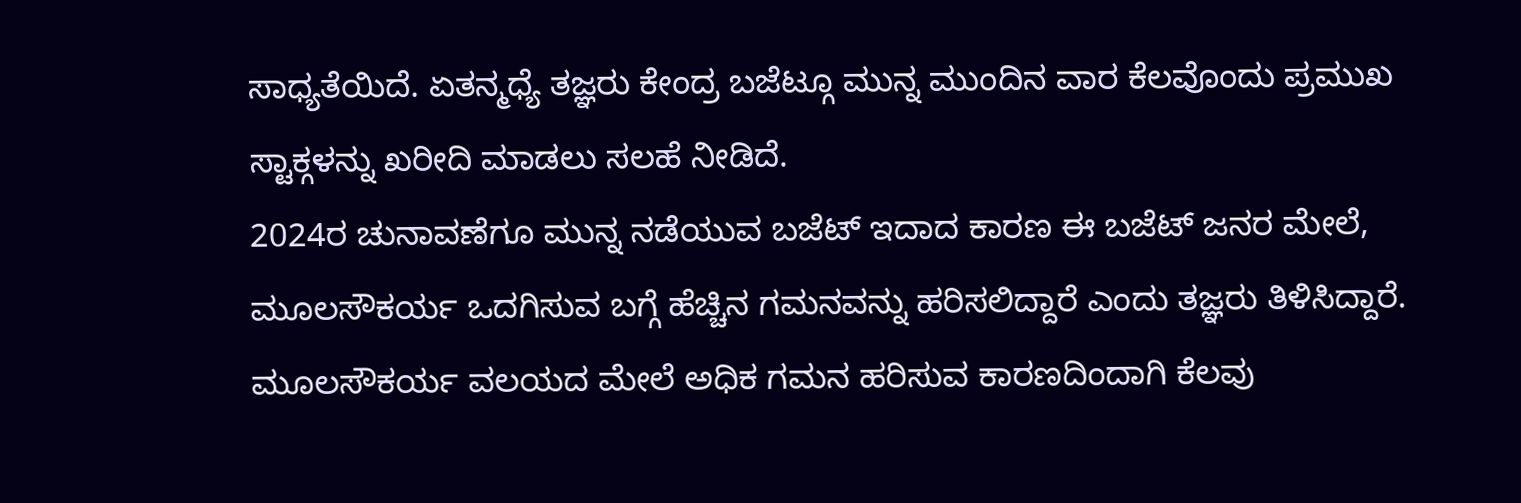ಸಾಧ್ಯತೆಯಿದೆ. ಏತನ್ಮಧ್ಯೆ ತಜ್ಞರು ಕೇಂದ್ರ ಬಜೆಟ್ಗೂ ಮುನ್ನ ಮುಂದಿನ ವಾರ ಕೆಲವೊಂದು ಪ್ರಮುಖ ಸ್ಟಾಕ್ಗಳನ್ನು ಖರೀದಿ ಮಾಡಲು ಸಲಹೆ ನೀಡಿದೆ.
2024ರ ಚುನಾವಣೆಗೂ ಮುನ್ನ ನಡೆಯುವ ಬಜೆಟ್ ಇದಾದ ಕಾರಣ ಈ ಬಜೆಟ್ ಜನರ ಮೇಲೆ, ಮೂಲಸೌಕರ್ಯ ಒದಗಿಸುವ ಬಗ್ಗೆ ಹೆಚ್ಚಿನ ಗಮನವನ್ನು ಹರಿಸಲಿದ್ದಾರೆ ಎಂದು ತಜ್ಞರು ತಿಳಿಸಿದ್ದಾರೆ. ಮೂಲಸೌಕರ್ಯ ವಲಯದ ಮೇಲೆ ಅಧಿಕ ಗಮನ ಹರಿಸುವ ಕಾರಣದಿಂದಾಗಿ ಕೆಲವು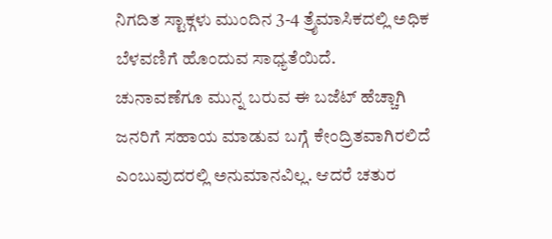ನಿಗದಿತ ಸ್ಟಾಕ್ಗಳು ಮುಂದಿನ 3-4 ತ್ರೈಮಾಸಿಕದಲ್ಲಿ ಅಧಿಕ ಬೆಳವಣಿಗೆ ಹೊಂದುವ ಸಾಧ್ಯತೆಯಿದೆ.
ಚುನಾವಣೆಗೂ ಮುನ್ನ ಬರುವ ಈ ಬಜೆಟ್ ಹೆಚ್ಚಾಗಿ ಜನರಿಗೆ ಸಹಾಯ ಮಾಡುವ ಬಗ್ಗೆ ಕೇಂದ್ರಿತವಾಗಿರಲಿದೆ ಎಂಬುವುದರಲ್ಲಿ ಅನುಮಾನವಿಲ್ಲ. ಆದರೆ ಚತುರ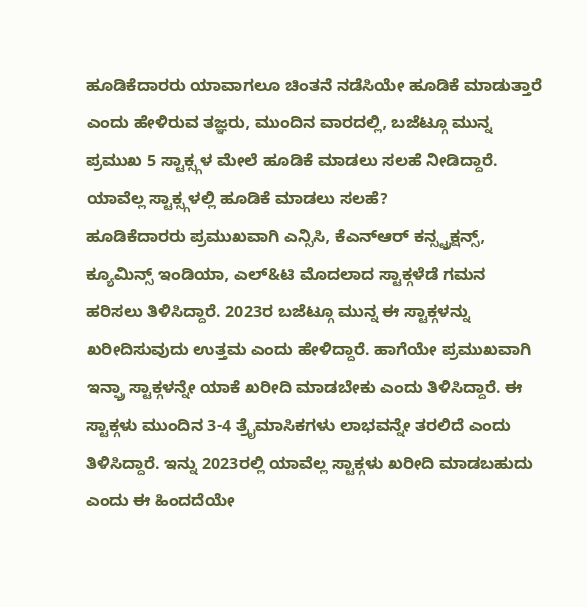ಹೂಡಿಕೆದಾರರು ಯಾವಾಗಲೂ ಚಿಂತನೆ ನಡೆಸಿಯೇ ಹೂಡಿಕೆ ಮಾಡುತ್ತಾರೆ ಎಂದು ಹೇಳಿರುವ ತಜ್ಞರು, ಮುಂದಿನ ವಾರದಲ್ಲಿ, ಬಜೆಟ್ಗೂ ಮುನ್ನ ಪ್ರಮುಖ 5 ಸ್ಟಾಕ್ಸ್ಗಳ ಮೇಲೆ ಹೂಡಿಕೆ ಮಾಡಲು ಸಲಹೆ ನೀಡಿದ್ದಾರೆ.
ಯಾವೆಲ್ಲ ಸ್ಟಾಕ್ಸ್ಗಳಲ್ಲಿ ಹೂಡಿಕೆ ಮಾಡಲು ಸಲಹೆ?
ಹೂಡಿಕೆದಾರರು ಪ್ರಮುಖವಾಗಿ ಎನ್ಸಿಸಿ, ಕೆಎನ್ಆರ್ ಕನ್ಸ್ಟ್ರಕ್ಷನ್ಸ್, ಕ್ಯೂಮಿನ್ಸ್ ಇಂಡಿಯಾ, ಎಲ್&ಟಿ ಮೊದಲಾದ ಸ್ಟಾಕ್ಗಳೆಡೆ ಗಮನ ಹರಿಸಲು ತಿಳಿಸಿದ್ದಾರೆ. 2023ರ ಬಜೆಟ್ಗೂ ಮುನ್ನ ಈ ಸ್ಟಾಕ್ಗಳನ್ನು ಖರೀದಿಸುವುದು ಉತ್ತಮ ಎಂದು ಹೇಳಿದ್ದಾರೆ. ಹಾಗೆಯೇ ಪ್ರಮುಖವಾಗಿ ಇನ್ಫ್ರಾ ಸ್ಟಾಕ್ಗಳನ್ನೇ ಯಾಕೆ ಖರೀದಿ ಮಾಡಬೇಕು ಎಂದು ತಿಳಿಸಿದ್ದಾರೆ. ಈ ಸ್ಟಾಕ್ಗಳು ಮುಂದಿನ 3-4 ತ್ರೈಮಾಸಿಕಗಳು ಲಾಭವನ್ನೇ ತರಲಿದೆ ಎಂದು ತಿಳಿಸಿದ್ದಾರೆ. ಇನ್ನು 2023ರಲ್ಲಿ ಯಾವೆಲ್ಲ ಸ್ಟಾಕ್ಗಳು ಖರೀದಿ ಮಾಡಬಹುದು ಎಂದು ಈ ಹಿಂದದೆಯೇ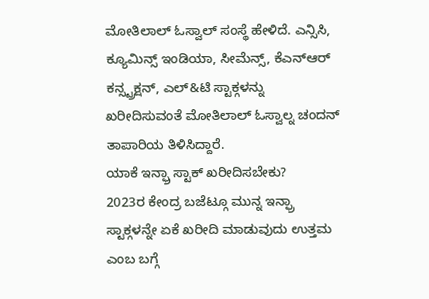ಮೋತಿಲಾಲ್ ಓಸ್ವಾಲ್ ಸಂಸ್ಥೆ ಹೇಳಿದೆ. ಎನ್ಸಿಸಿ, ಕ್ಯೂಮಿನ್ಸ್ ಇಂಡಿಯಾ, ಸೀಮೆನ್ಸ್, ಕೆಎನ್ಆರ್ ಕನ್ಸ್ಟ್ರಕ್ಷನ್, ಎಲ್&ಟಿ ಸ್ಟಾಕ್ಗಳನ್ನು ಖರೀದಿಸುವಂತೆ ಮೋತಿಲಾಲ್ ಓಸ್ವಾಲ್ನ ಚಂದನ್ ತಾಪಾರಿಯ ತಿಳಿಸಿದ್ದಾರೆ.
ಯಾಕೆ ಇನ್ಫ್ರಾ ಸ್ಟಾಕ್ ಖರೀದಿಸಬೇಕು?
2023ರ ಕೇಂದ್ರ ಬಜೆಟ್ಗೂ ಮುನ್ನ ಇನ್ಫ್ರಾ ಸ್ಟಾಕ್ಗಳನ್ನೇ ಏಕೆ ಖರೀದಿ ಮಾಡುವುದು ಉತ್ತಮ ಎಂಬ ಬಗ್ಗೆ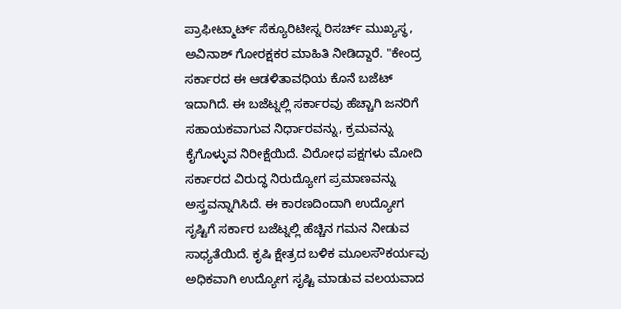ಪ್ರಾಫೀಟ್ಮಾರ್ಟ್ ಸೆಕ್ಯೂರಿಟೀಸ್ನ ರಿಸರ್ಚ್ ಮುಖ್ಯಸ್ಥ, ಅವಿನಾಶ್ ಗೋರಕ್ಷಕರ ಮಾಹಿತಿ ನೀಡಿದ್ದಾರೆ. "ಕೇಂದ್ರ ಸರ್ಕಾರದ ಈ ಆಡಳಿತಾವಧಿಯ ಕೊನೆ ಬಜೆಟ್ ಇದಾಗಿದೆ. ಈ ಬಜೆಟ್ನಲ್ಲಿ ಸರ್ಕಾರವು ಹೆಚ್ಚಾಗಿ ಜನರಿಗೆ ಸಹಾಯಕವಾಗುವ ನಿರ್ಧಾರವನ್ನು, ಕ್ರಮವನ್ನು ಕೈಗೊಳ್ಳುವ ನಿರೀಕ್ಷೆಯಿದೆ. ವಿರೋಧ ಪಕ್ಷಗಳು ಮೋದಿ ಸರ್ಕಾರದ ವಿರುದ್ಧ ನಿರುದ್ಯೋಗ ಪ್ರಮಾಣವನ್ನು ಅಸ್ತ್ರವನ್ನಾಗಿಸಿದೆ. ಈ ಕಾರಣದಿಂದಾಗಿ ಉದ್ಯೋಗ ಸೃಷ್ಟಿಗೆ ಸರ್ಕಾರ ಬಜೆಟ್ನಲ್ಲಿ ಹೆಚ್ಚಿನ ಗಮನ ನೀಡುವ ಸಾಧ್ಯತೆಯಿದೆ. ಕೃಷಿ ಕ್ಷೇತ್ರದ ಬಳಿಕ ಮೂಲಸೌಕರ್ಯವು ಅಧಿಕವಾಗಿ ಉದ್ಯೋಗ ಸೃಷ್ಟಿ ಮಾಡುವ ವಲಯವಾದ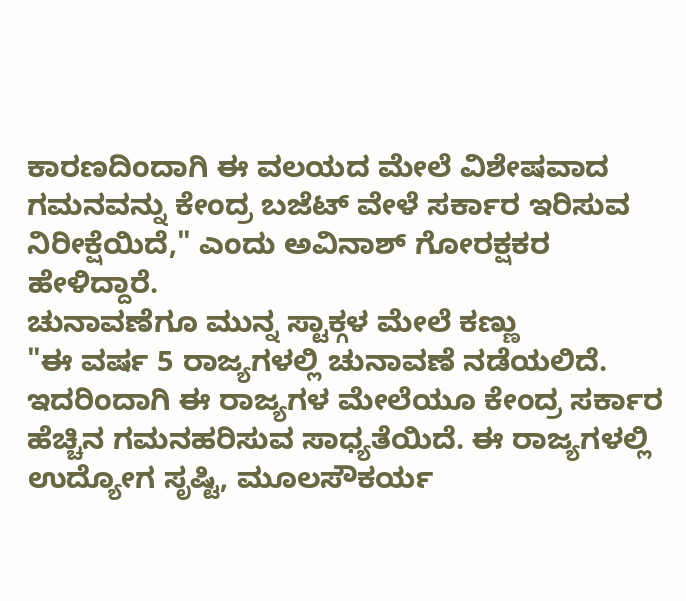ಕಾರಣದಿಂದಾಗಿ ಈ ವಲಯದ ಮೇಲೆ ವಿಶೇಷವಾದ ಗಮನವನ್ನು ಕೇಂದ್ರ ಬಜೆಟ್ ವೇಳೆ ಸರ್ಕಾರ ಇರಿಸುವ ನಿರೀಕ್ಷೆಯಿದೆ," ಎಂದು ಅವಿನಾಶ್ ಗೋರಕ್ಷಕರ ಹೇಳಿದ್ದಾರೆ.
ಚುನಾವಣೆಗೂ ಮುನ್ನ ಸ್ಟಾಕ್ಗಳ ಮೇಲೆ ಕಣ್ಣು
"ಈ ವರ್ಷ 5 ರಾಜ್ಯಗಳಲ್ಲಿ ಚುನಾವಣೆ ನಡೆಯಲಿದೆ. ಇದರಿಂದಾಗಿ ಈ ರಾಜ್ಯಗಳ ಮೇಲೆಯೂ ಕೇಂದ್ರ ಸರ್ಕಾರ ಹೆಚ್ಚಿನ ಗಮನಹರಿಸುವ ಸಾಧ್ಯತೆಯಿದೆ. ಈ ರಾಜ್ಯಗಳಲ್ಲಿ ಉದ್ಯೋಗ ಸೃಷ್ಟಿ, ಮೂಲಸೌಕರ್ಯ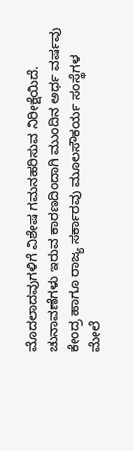ಮೊದಲಾದವುಗಳಿಗೆ ವಿಶೇಷ ಗಮನಹರಿಸುವ ನಿರೀಕ್ಷೆಯಿದೆ. ಚುನಾವಣೆಗಳು ಇರುವ ಕಾರಣದಿಂದಾಗಿ ಮುಂದಿನ ಅರ್ಧ ವರ್ಷವು ಕೇಂದ್ರ ಹಾಗೂ ರಾಜ್ಯ ಸರ್ಕಾರವು ಮೂಲಸೌಕರ್ಯ ಸಂಸ್ಥೆಗಳ ಮೇಲೆ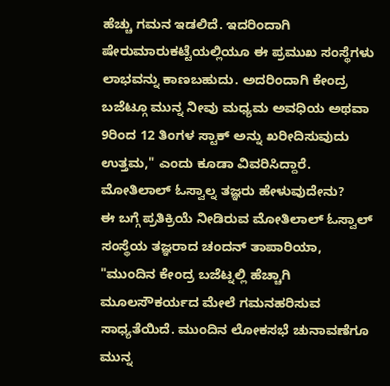ಹೆಚ್ಚು ಗಮನ ಇಡಲಿದೆ. ಇದರಿಂದಾಗಿ ಷೇರುಮಾರುಕಟ್ಟೆಯಲ್ಲಿಯೂ ಈ ಪ್ರಮುಖ ಸಂಸ್ಥೆಗಳು ಲಾಭವನ್ನು ಕಾಣಬಹುದು. ಅದರಿಂದಾಗಿ ಕೇಂದ್ರ ಬಜೆಟ್ಗೂ ಮುನ್ನ ನೀವು ಮಧ್ಯಮ ಅವಧಿಯ ಅಥವಾ 9ರಿಂದ 12 ತಿಂಗಳ ಸ್ಟಾಕ್ ಅನ್ನು ಖರೀದಿಸುವುದು ಉತ್ತಮ," ಎಂದು ಕೂಡಾ ವಿವರಿಸಿದ್ದಾರೆ.
ಮೋತಿಲಾಲ್ ಓಸ್ವಾಲ್ನ ತಜ್ಞರು ಹೇಳುವುದೇನು?
ಈ ಬಗ್ಗೆ ಪ್ರತಿಕ್ರಿಯೆ ನೀಡಿರುವ ಮೋತಿಲಾಲ್ ಓಸ್ವಾಲ್ ಸಂಸ್ಥೆಯ ತಜ್ಞರಾದ ಚಂದನ್ ತಾಪಾರಿಯಾ, "ಮುಂದಿನ ಕೇಂದ್ರ ಬಜೆಟ್ನಲ್ಲಿ ಹೆಚ್ಚಾಗಿ ಮೂಲಸೌಕರ್ಯದ ಮೇಲೆ ಗಮನಹರಿಸುವ ಸಾಧ್ಯತೆಯಿದೆ. ಮುಂದಿನ ಲೋಕಸಭೆ ಚುನಾವಣೆಗೂ ಮುನ್ನ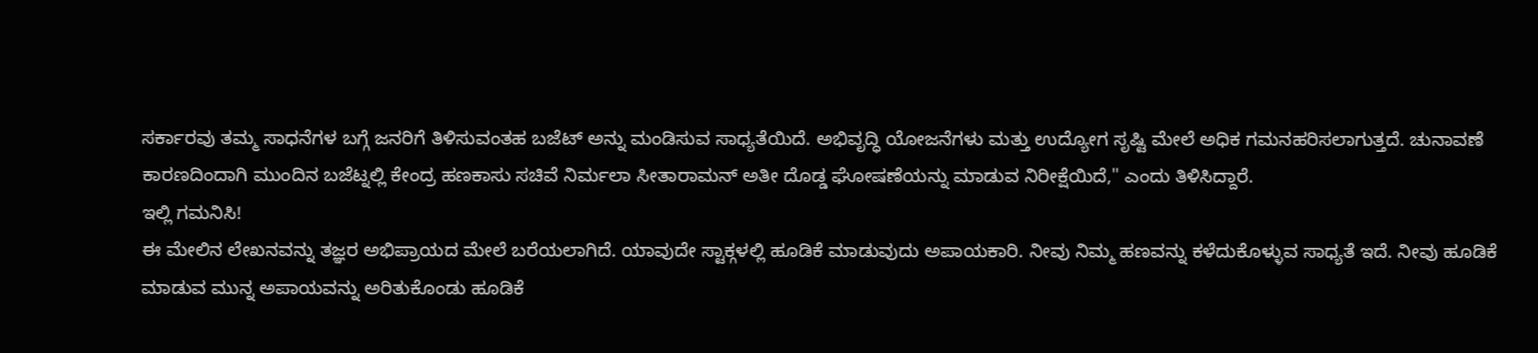ಸರ್ಕಾರವು ತಮ್ಮ ಸಾಧನೆಗಳ ಬಗ್ಗೆ ಜನರಿಗೆ ತಿಳಿಸುವಂತಹ ಬಜೆಟ್ ಅನ್ನು ಮಂಡಿಸುವ ಸಾಧ್ಯತೆಯಿದೆ. ಅಭಿವೃದ್ಧಿ ಯೋಜನೆಗಳು ಮತ್ತು ಉದ್ಯೋಗ ಸೃಷ್ಟಿ ಮೇಲೆ ಅಧಿಕ ಗಮನಹರಿಸಲಾಗುತ್ತದೆ. ಚುನಾವಣೆ ಕಾರಣದಿಂದಾಗಿ ಮುಂದಿನ ಬಜೆಟ್ನಲ್ಲಿ ಕೇಂದ್ರ ಹಣಕಾಸು ಸಚಿವೆ ನಿರ್ಮಲಾ ಸೀತಾರಾಮನ್ ಅತೀ ದೊಡ್ಡ ಘೋಷಣೆಯನ್ನು ಮಾಡುವ ನಿರೀಕ್ಷೆಯಿದೆ," ಎಂದು ತಿಳಿಸಿದ್ದಾರೆ.
ಇಲ್ಲಿ ಗಮನಿಸಿ!
ಈ ಮೇಲಿನ ಲೇಖನವನ್ನು ತಜ್ಞರ ಅಭಿಪ್ರಾಯದ ಮೇಲೆ ಬರೆಯಲಾಗಿದೆ. ಯಾವುದೇ ಸ್ಟಾಕ್ಗಳಲ್ಲಿ ಹೂಡಿಕೆ ಮಾಡುವುದು ಅಪಾಯಕಾರಿ. ನೀವು ನಿಮ್ಮ ಹಣವನ್ನು ಕಳೆದುಕೊಳ್ಳುವ ಸಾಧ್ಯತೆ ಇದೆ. ನೀವು ಹೂಡಿಕೆ ಮಾಡುವ ಮುನ್ನ ಅಪಾಯವನ್ನು ಅರಿತುಕೊಂಡು ಹೂಡಿಕೆ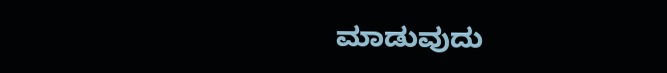ಮಾಡುವುದು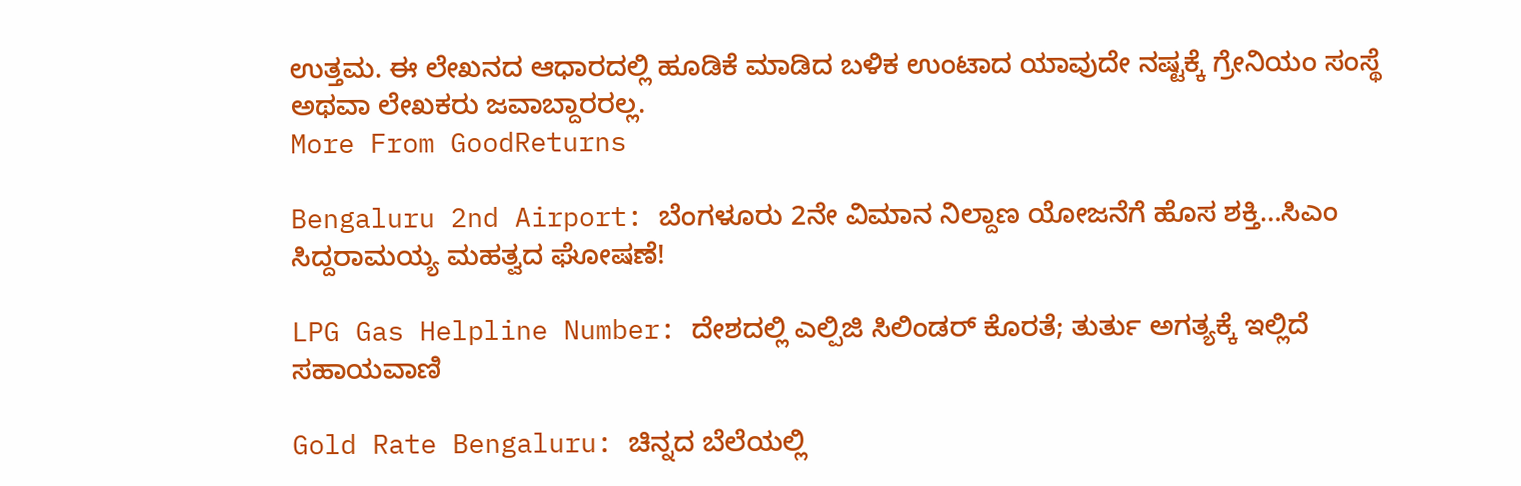ಉತ್ತಮ. ಈ ಲೇಖನದ ಆಧಾರದಲ್ಲಿ ಹೂಡಿಕೆ ಮಾಡಿದ ಬಳಿಕ ಉಂಟಾದ ಯಾವುದೇ ನಷ್ಟಕ್ಕೆ ಗ್ರೇನಿಯಂ ಸಂಸ್ಥೆ ಅಥವಾ ಲೇಖಕರು ಜವಾಬ್ದಾರರಲ್ಲ.
More From GoodReturns

Bengaluru 2nd Airport: ಬೆಂಗಳೂರು 2ನೇ ವಿಮಾನ ನಿಲ್ದಾಣ ಯೋಜನೆಗೆ ಹೊಸ ಶಕ್ತಿ…ಸಿಎಂ ಸಿದ್ದರಾಮಯ್ಯ ಮಹತ್ವದ ಘೋಷಣೆ!

LPG Gas Helpline Number: ದೇಶದಲ್ಲಿ ಎಲ್ಪಿಜಿ ಸಿಲಿಂಡರ್ ಕೊರತೆ; ತುರ್ತು ಅಗತ್ಯಕ್ಕೆ ಇಲ್ಲಿದೆ ಸಹಾಯವಾಣಿ

Gold Rate Bengaluru: ಚಿನ್ನದ ಬೆಲೆಯಲ್ಲಿ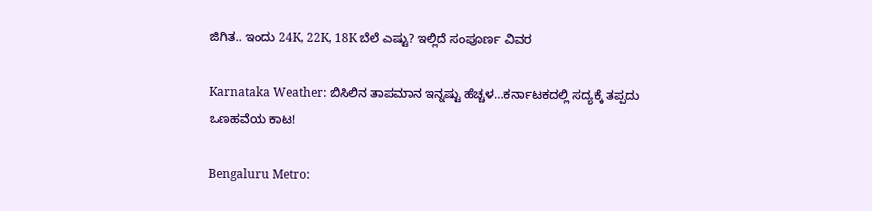ಜಿಗಿತ.. ಇಂದು 24K, 22K, 18K ಬೆಲೆ ಎಷ್ಟು? ಇಲ್ಲಿದೆ ಸಂಪೂರ್ಣ ವಿವರ

Karnataka Weather: ಬಿಸಿಲಿನ ತಾಪಮಾನ ಇನ್ನಷ್ಟು ಹೆಚ್ಚಳ…ಕರ್ನಾಟಕದಲ್ಲಿ ಸದ್ಯಕ್ಕೆ ತಪ್ಪದು ಒಣಹವೆಯ ಕಾಟ!

Bengaluru Metro: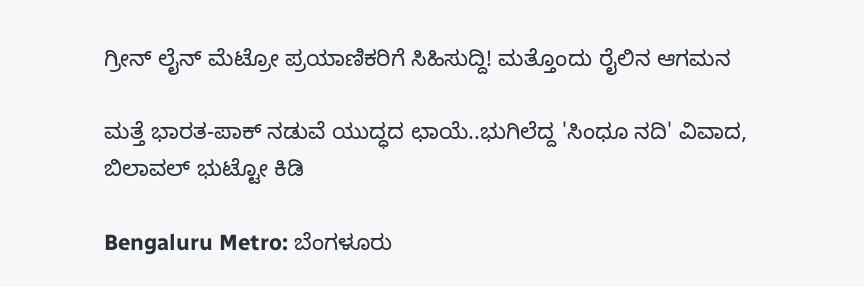ಗ್ರೀನ್ ಲೈನ್ ಮೆಟ್ರೋ ಪ್ರಯಾಣಿಕರಿಗೆ ಸಿಹಿಸುದ್ದಿ! ಮತ್ತೊಂದು ರೈಲಿನ ಆಗಮನ

ಮತ್ತೆ ಭಾರತ-ಪಾಕ್ ನಡುವೆ ಯುದ್ಧದ ಛಾಯೆ..ಭುಗಿಲೆದ್ದ 'ಸಿಂಧೂ ನದಿ' ವಿವಾದ, ಬಿಲಾವಲ್ ಭುಟ್ಟೋ ಕಿಡಿ

Bengaluru Metro: ಬೆಂಗಳೂರು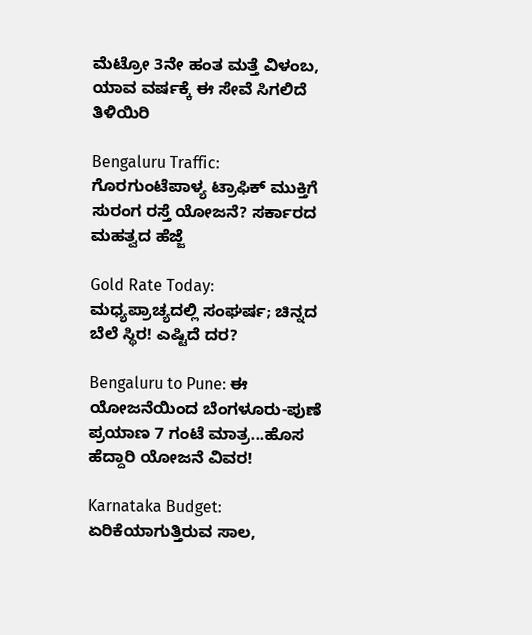ಮೆಟ್ರೋ 3ನೇ ಹಂತ ಮತ್ತೆ ವಿಳಂಬ, ಯಾವ ವರ್ಷಕ್ಕೆ ಈ ಸೇವೆ ಸಿಗಲಿದೆ ತಿಳಿಯಿರಿ

Bengaluru Traffic: ಗೊರಗುಂಟೆಪಾಳ್ಯ ಟ್ರಾಫಿಕ್ ಮುಕ್ತಿಗೆ ಸುರಂಗ ರಸ್ತೆ ಯೋಜನೆ? ಸರ್ಕಾರದ ಮಹತ್ವದ ಹೆಜ್ಜೆ

Gold Rate Today: ಮಧ್ಯಪ್ರಾಚ್ಯದಲ್ಲಿ ಸಂಘರ್ಷ; ಚಿನ್ನದ ಬೆಲೆ ಸ್ಥಿರ! ಎಷ್ಟಿದೆ ದರ?

Bengaluru to Pune: ಈ ಯೋಜನೆಯಿಂದ ಬೆಂಗಳೂರು-ಪುಣೆ ಪ್ರಯಾಣ 7 ಗಂಟೆ ಮಾತ್ರ...ಹೊಸ ಹೆದ್ದಾರಿ ಯೋಜನೆ ವಿವರ!

Karnataka Budget: ಏರಿಕೆಯಾಗುತ್ತಿರುವ ಸಾಲ,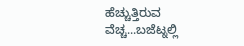ಹೆಚ್ಚುತ್ತಿರುವ ವೆಚ್ಚ...ಬಜೆಟ್ನಲ್ಲಿ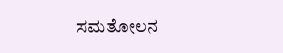ಸಮತೋಲನ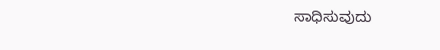ಸಾಧಿಸುವುದು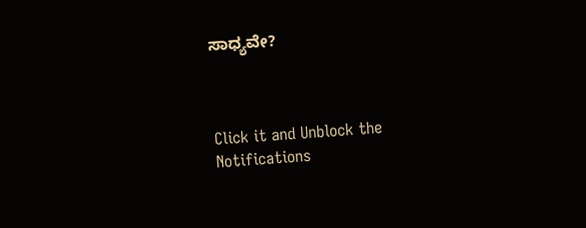ಸಾಧ್ಯವೇ?



Click it and Unblock the Notifications